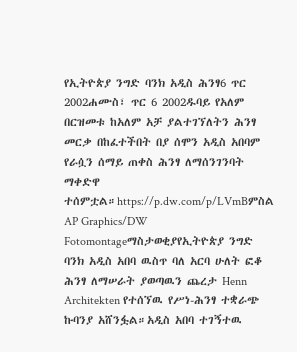የኢትዮጵያ ንግድ ባንክ አዲስ ሕንፃ6 ጥር 2002ሐሙስ፣ ጥር 6 2002ዱባይ የአለም በርዝመቱ ከአለም አቻ ያልተገኘለትን ሕንፃ መርቃ በከፈተችበት በያ ሰሞን አዲስ አበባም የራሷን ሰማይ ጠቀስ ሕንፃ ለማሰንገንባት ማቀድዋ ተሰምቷል።https://p.dw.com/p/LVmBምስል AP Graphics/DW Fotomontageማስታወቂያየኢትዮጵያ ንግድ ባንክ አዲስ አበባ ዉስጥ ባለ አርባ ሁለት ፎቆ ሕንፃ ለማሠራት ያወጣዉን ጨረታ Henn Architekten የተሰኘዉ የሥነ-ሕንፃ ተቋራጭ ኩባንያ አሸንፏል።አዲስ አበባ ተገኝተዉ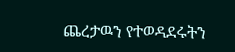ጨረታዉን የተወዳደሩትን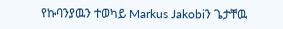የኩባንያዉን ተወካይ Markus Jakobiን ጌታቸዉ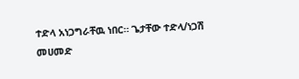ተድላ አነጋግራቸዉ ነበር። ጌታቸው ተድላ/ነጋሽ መሀመድ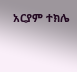አርያም ተክሌ